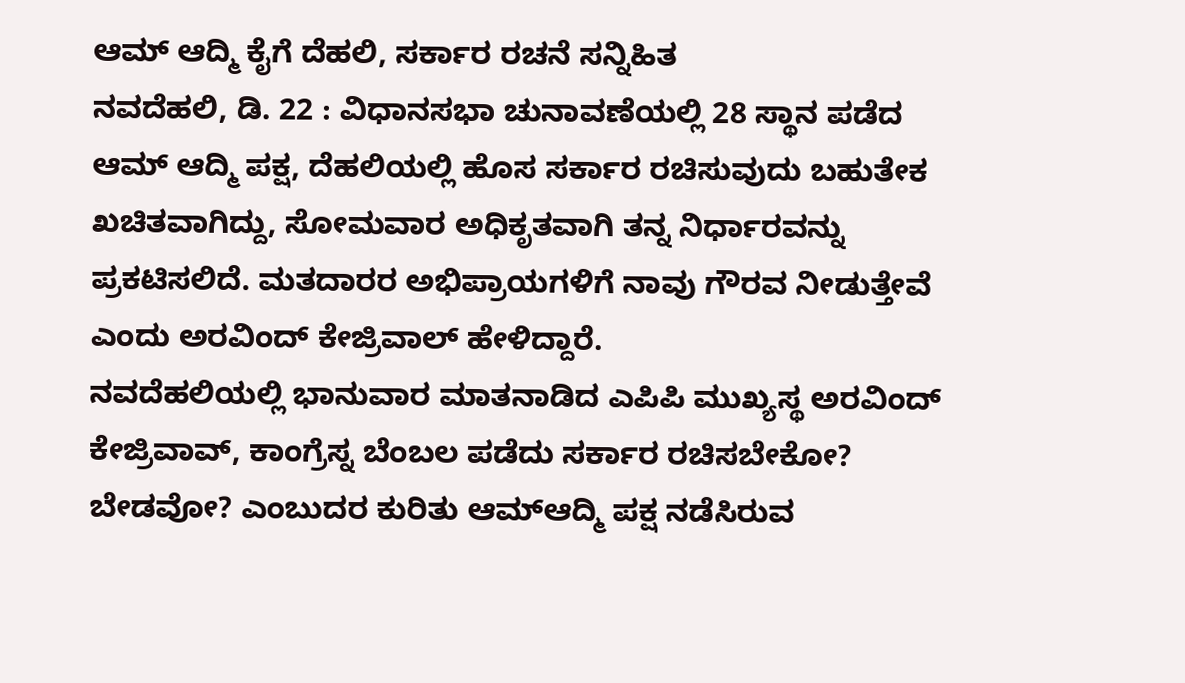ಆಮ್ ಆದ್ಮಿ ಕೈಗೆ ದೆಹಲಿ, ಸರ್ಕಾರ ರಚನೆ ಸನ್ನಿಹಿತ
ನವದೆಹಲಿ, ಡಿ. 22 : ವಿಧಾನಸಭಾ ಚುನಾವಣೆಯಲ್ಲಿ 28 ಸ್ಥಾನ ಪಡೆದ ಆಮ್ ಆದ್ಮಿ ಪಕ್ಷ, ದೆಹಲಿಯಲ್ಲಿ ಹೊಸ ಸರ್ಕಾರ ರಚಿಸುವುದು ಬಹುತೇಕ ಖಚಿತವಾಗಿದ್ದು, ಸೋಮವಾರ ಅಧಿಕೃತವಾಗಿ ತನ್ನ ನಿರ್ಧಾರವನ್ನು ಪ್ರಕಟಿಸಲಿದೆ. ಮತದಾರರ ಅಭಿಪ್ರಾಯಗಳಿಗೆ ನಾವು ಗೌರವ ನೀಡುತ್ತೇವೆ ಎಂದು ಅರವಿಂದ್ ಕೇಜ್ರಿವಾಲ್ ಹೇಳಿದ್ದಾರೆ.
ನವದೆಹಲಿಯಲ್ಲಿ ಭಾನುವಾರ ಮಾತನಾಡಿದ ಎಪಿಪಿ ಮುಖ್ಯಸ್ಥ ಅರವಿಂದ್ ಕೇಜ್ರಿವಾವ್, ಕಾಂಗ್ರೆಸ್ನ ಬೆಂಬಲ ಪಡೆದು ಸರ್ಕಾರ ರಚಿಸಬೇಕೋ? ಬೇಡವೋ? ಎಂಬುದರ ಕುರಿತು ಆಮ್ಆದ್ಮಿ ಪಕ್ಷ ನಡೆಸಿರುವ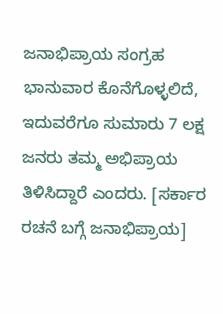ಜನಾಭಿಪ್ರಾಯ ಸಂಗ್ರಹ ಭಾನುವಾರ ಕೊನೆಗೊಳ್ಳಲಿದೆ, ಇದುವರೆಗೂ ಸುಮಾರು 7 ಲಕ್ಷ ಜನರು ತಮ್ಮ ಅಭಿಪ್ರಾಯ ತಿಳಿಸಿದ್ದಾರೆ ಎಂದರು. [ಸರ್ಕಾರ ರಚನೆ ಬಗ್ಗೆ ಜನಾಭಿಪ್ರಾಯ]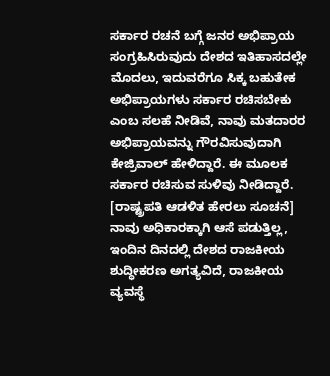ಸರ್ಕಾರ ರಚನೆ ಬಗ್ಗೆ ಜನರ ಅಭಿಪ್ರಾಯ ಸಂಗ್ರಹಿಸಿರುವುದು ದೇಶದ ಇತಿಹಾಸದಲ್ಲೇ ಮೊದಲು, ಇದುವರೆಗೂ ಸಿಕ್ಕ ಬಹುತೇಕ ಅಭಿಪ್ರಾಯಗಳು ಸರ್ಕಾರ ರಚಿಸಬೇಕು ಎಂಬ ಸಲಹೆ ನೀಡಿವೆ, ನಾವು ಮತದಾರರ ಅಭಿಪ್ರಾಯವನ್ನು ಗೌರವಿಸುವುದಾಗಿ ಕೇಜ್ರಿವಾಲ್ ಹೇಳಿದ್ದಾರೆ. ಈ ಮೂಲಕ ಸರ್ಕಾರ ರಚಿಸುವ ಸುಳಿವು ನೀಡಿದ್ದಾರೆ. [ರಾಷ್ಟ್ರಪತಿ ಆಡಳಿತ ಹೇರಲು ಸೂಚನೆ]
ನಾವು ಅಧಿಕಾರಕ್ಕಾಗಿ ಆಸೆ ಪಡುತ್ತಿಲ್ಲ, ಇಂದಿನ ದಿನದಲ್ಲಿ ದೇಶದ ರಾಜಕೀಯ ಶುದ್ಧೀಕರಣ ಅಗತ್ಯವಿದೆ, ರಾಜಕೀಯ ವ್ಯವಸ್ಥೆ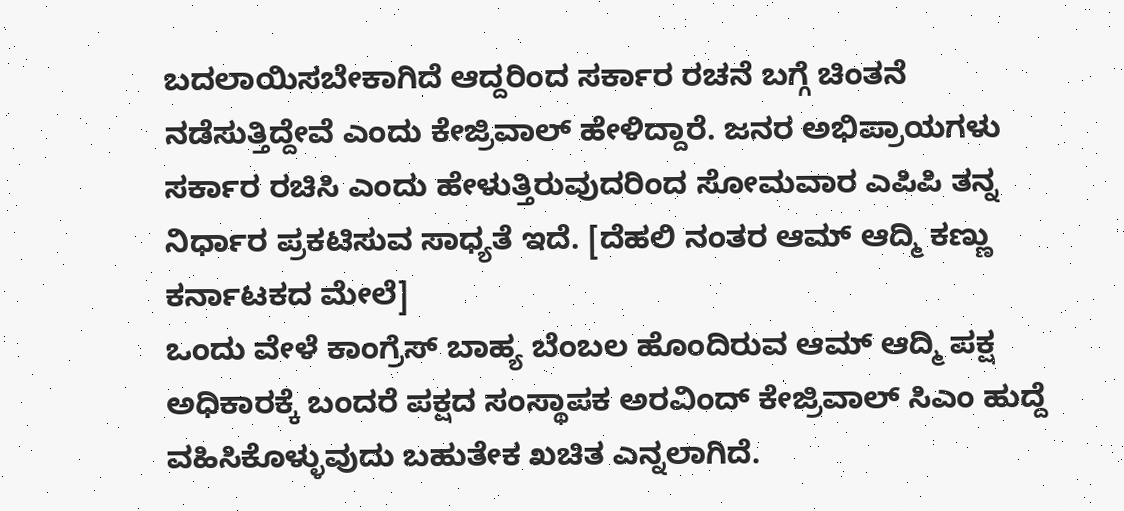ಬದಲಾಯಿಸಬೇಕಾಗಿದೆ ಆದ್ದರಿಂದ ಸರ್ಕಾರ ರಚನೆ ಬಗ್ಗೆ ಚಿಂತನೆ ನಡೆಸುತ್ತಿದ್ದೇವೆ ಎಂದು ಕೇಜ್ರಿವಾಲ್ ಹೇಳಿದ್ದಾರೆ. ಜನರ ಅಭಿಪ್ರಾಯಗಳು ಸರ್ಕಾರ ರಚಿಸಿ ಎಂದು ಹೇಳುತ್ತಿರುವುದರಿಂದ ಸೋಮವಾರ ಎಪಿಪಿ ತನ್ನ ನಿರ್ಧಾರ ಪ್ರಕಟಿಸುವ ಸಾಧ್ಯತೆ ಇದೆ. [ದೆಹಲಿ ನಂತರ ಆಮ್ ಆದ್ಮಿ ಕಣ್ಣು ಕರ್ನಾಟಕದ ಮೇಲೆ]
ಒಂದು ವೇಳೆ ಕಾಂಗ್ರೆಸ್ ಬಾಹ್ಯ ಬೆಂಬಲ ಹೊಂದಿರುವ ಆಮ್ ಆದ್ಮಿ ಪಕ್ಷ ಅಧಿಕಾರಕ್ಕೆ ಬಂದರೆ ಪಕ್ಷದ ಸಂಸ್ಥಾಪಕ ಅರವಿಂದ್ ಕೇಜ್ರಿವಾಲ್ ಸಿಎಂ ಹುದ್ದೆ ವಹಿಸಿಕೊಳ್ಳುವುದು ಬಹುತೇಕ ಖಚಿತ ಎನ್ನಲಾಗಿದೆ.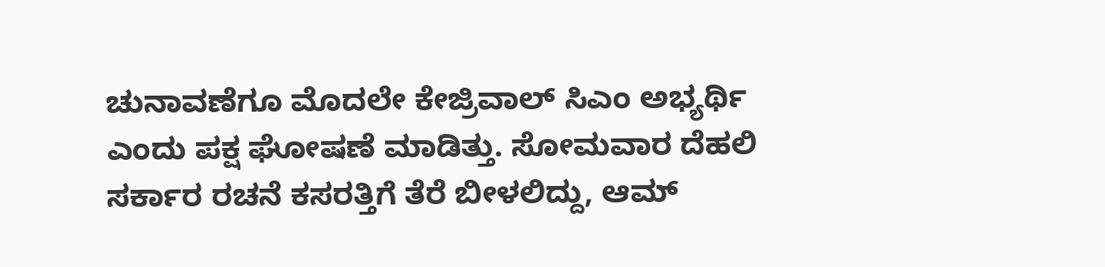ಚುನಾವಣೆಗೂ ಮೊದಲೇ ಕೇಜ್ರಿವಾಲ್ ಸಿಎಂ ಅಭ್ಯರ್ಥಿ ಎಂದು ಪಕ್ಷ ಘೋಷಣೆ ಮಾಡಿತ್ತು. ಸೋಮವಾರ ದೆಹಲಿ ಸರ್ಕಾರ ರಚನೆ ಕಸರತ್ತಿಗೆ ತೆರೆ ಬೀಳಲಿದ್ದು, ಆಮ್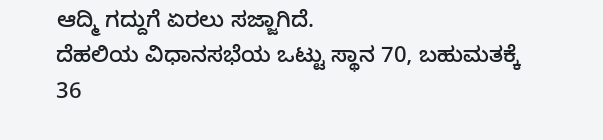ಆದ್ಮಿ ಗದ್ದುಗೆ ಏರಲು ಸಜ್ಜಾಗಿದೆ.
ದೆಹಲಿಯ ವಿಧಾನಸಭೆಯ ಒಟ್ಟು ಸ್ಥಾನ 70, ಬಹುಮತಕ್ಕೆ 36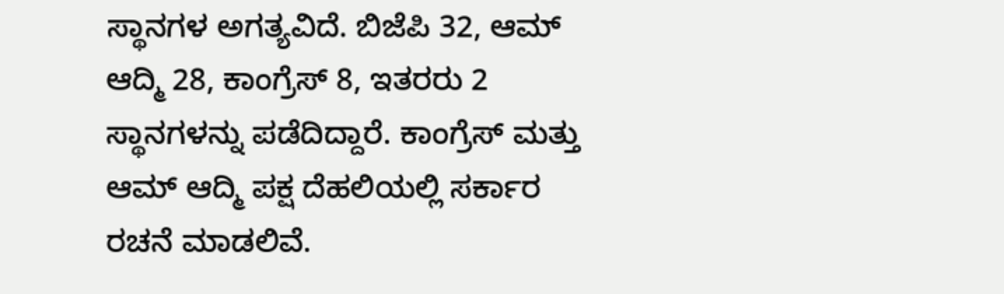ಸ್ಥಾನಗಳ ಅಗತ್ಯವಿದೆ. ಬಿಜೆಪಿ 32, ಆಮ್ ಆದ್ಮಿ 28, ಕಾಂಗ್ರೆಸ್ 8, ಇತರರು 2 ಸ್ಥಾನಗಳನ್ನು ಪಡೆದಿದ್ದಾರೆ. ಕಾಂಗ್ರೆಸ್ ಮತ್ತು ಆಮ್ ಆದ್ಮಿ ಪಕ್ಷ ದೆಹಲಿಯಲ್ಲಿ ಸರ್ಕಾರ ರಚನೆ ಮಾಡಲಿವೆ.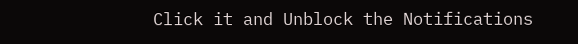Click it and Unblock the Notifications